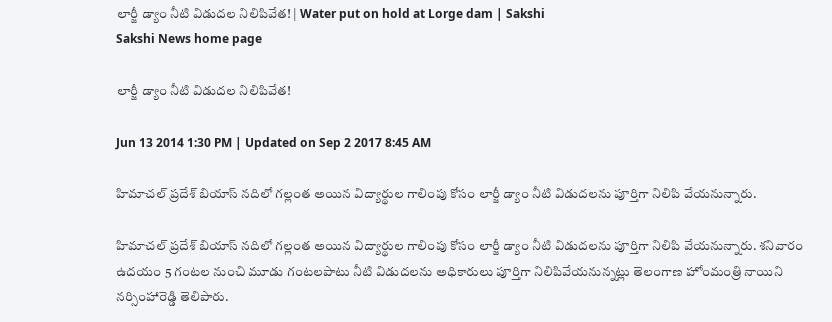లార్జీ డ్యాం నీటి విడుదల నిలిపివేత! | Water put on hold at Lorge dam | Sakshi
Sakshi News home page

లార్జీ డ్యాం నీటి విడుదల నిలిపివేత!

Jun 13 2014 1:30 PM | Updated on Sep 2 2017 8:45 AM

హిమాచల్ ప్రదేశ్ బియాస్ నదిలో గల్లంత అయిన విద్యార్థుల గాలింపు కోసం లార్జీ డ్యాం నీటి విడుదలను పూర్తిగా నిలిపి వేయనున్నారు.

హిమాచల్ ప్రదేశ్ బియాస్ నదిలో గల్లంత అయిన విద్యార్థుల గాలింపు కోసం లార్జీ డ్యాం నీటి విడుదలను పూర్తిగా నిలిపి వేయనున్నారు. శనివారం ఉదయం 5 గంటల నుంచి మూడు గంటలపాటు నీటి విడుదలను అధికారులు పూర్తిగా నిలిపివేయనున్నట్లు తెలంగాణ హోంమంత్రి నాయిని నర్సింహారెడ్డి తెలిపారు.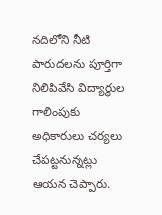నదిలోని నీటి పారుదలను పూర్తిగా నిలిపివేసి విద్యార్థుల గాలింపుకు అధికారులు చర్యలు చేపట్టనున్నట్లు ఆయన చెప్పారు.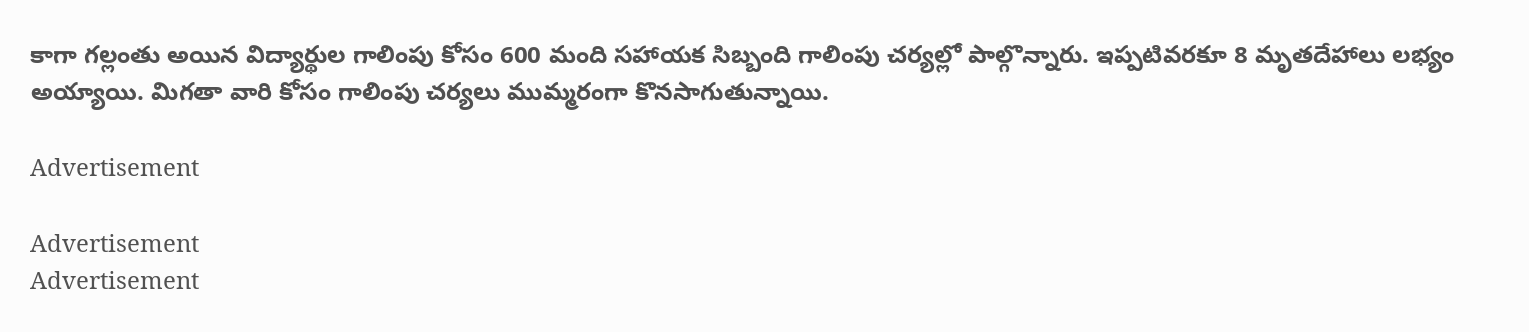కాగా గల్లంతు అయిన విద్యార్థుల గాలింపు కోసం 600 మంది సహాయక సిబ్బంది గాలింపు చర్యల్లో పాల్గొన్నారు. ఇప్పటివరకూ 8 మృతదేహాలు లభ్యం అయ్యాయి. మిగతా వారి కోసం గాలింపు చర్యలు ముమ్మరంగా కొనసాగుతున్నాయి.

Advertisement

Advertisement
Advertisement